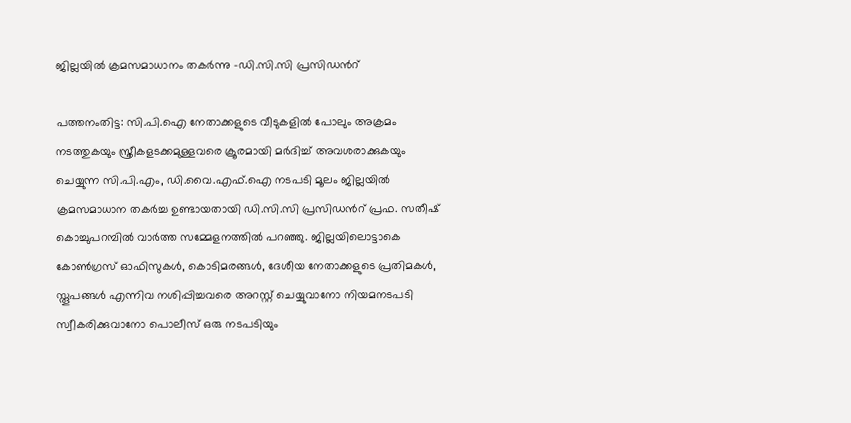ജില്ലയിൽ ക്രമസമാധാനം തകർന്നു -ഡി.സി.സി പ്രസിഡന്‍റ്

പത്തനംതിട്ട: സി.പി.ഐ നേതാക്കളുടെ വീടുകളിൽ പോലും അക്രമം നടത്തുകയും സ്ത്രീകളടക്കമുള്ളവരെ ക്രൂരമായി മർദിച്ച് അവശരാക്കുകയും ചെയ്യുന്ന സി.പി.എം, ഡി.വൈ.എഫ്.ഐ നടപടി മൂലം ജില്ലയിൽ ക്രമസമാധാന തകർച്ച ഉണ്ടായതായി ഡി.സി.സി പ്രസിഡന്‍റ് പ്രഫ. സതീഷ് കൊച്ചുപറമ്പിൽ വാർത്ത സമ്മേളനത്തിൽ പറഞ്ഞു. ജില്ലയിലൊട്ടാകെ കോൺഗ്രസ് ഓഫിസുകൾ, കൊടിമരങ്ങൾ, ദേശീയ നേതാക്കളുടെ പ്രതിമകൾ, സ്തൂപങ്ങൾ എന്നിവ നശിപ്പിച്ചവരെ അറസ്റ്റ് ചെയ്യുവാനോ നിയമനടപടി സ്വീകരിക്കുവാനോ പൊലീസ് ഒരു നടപടിയും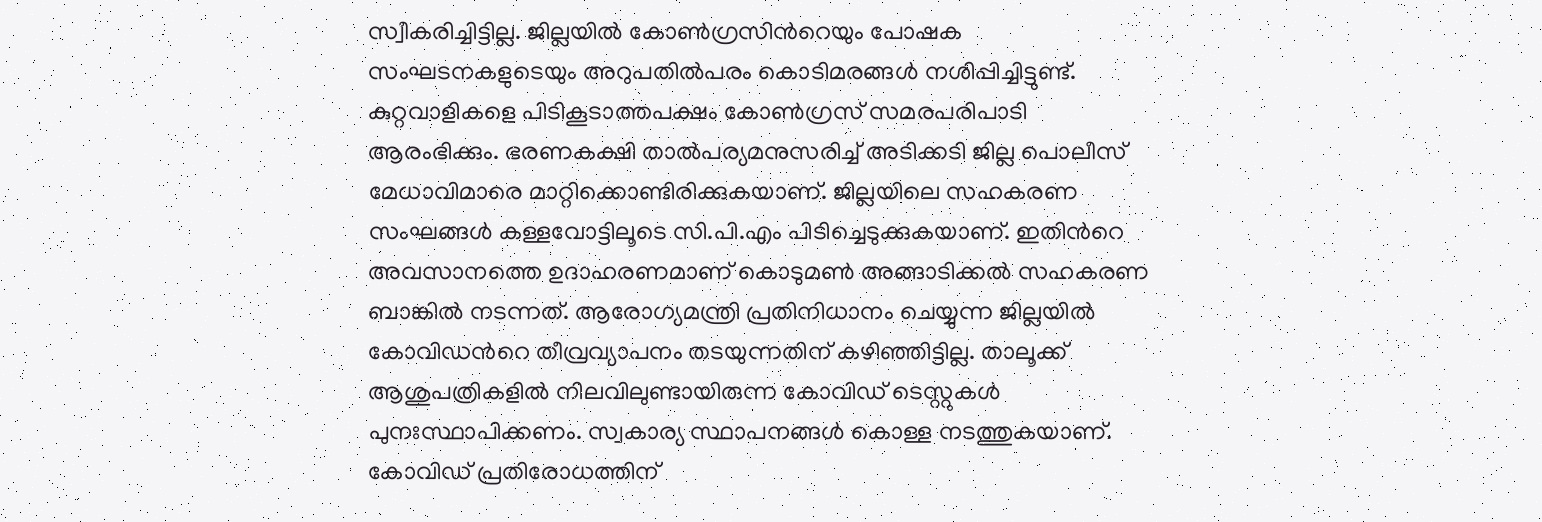സ്വീകരിച്ചിട്ടില്ല. ജില്ലയിൽ കോൺഗ്രസിന്‍റെയും പോഷക സംഘടനകളുടെയും അറുപതിൽപരം കൊടിമരങ്ങൾ നശിപ്പിച്ചിട്ടുണ്ട്. കുറ്റവാളികളെ പിടികൂടാത്തപക്ഷം കോൺഗ്രസ് സമരപരിപാടി ആരംഭിക്കും. ഭരണകക്ഷി താൽപര്യമനുസരിച്ച് അടിക്കടി ജില്ല പൊലീസ് മേധാവിമാരെ മാറ്റിക്കൊണ്ടിരിക്കുകയാണ്. ജില്ലയിലെ സഹകരണ സംഘങ്ങൾ കള്ളവോട്ടിലൂടെ സി.പി.എം പിടിച്ചെടുക്കുകയാണ്. ഇതിന്‍റെ അവസാനത്തെ ഉദാഹരണമാണ് കൊടുമൺ അങ്ങാടിക്കൽ സഹകരണ ബാങ്കിൽ നടന്നത്. ആരോഗ്യമന്ത്രി പ്രതിനിധാനം ചെയ്യുന്ന ജില്ലയിൽ കോവിഡന്‍റെ തീവ്രവ്യാപനം തടയുന്നതിന് കഴിഞ്ഞിട്ടില്ല. താലൂക്ക് ആശുപത്രികളിൽ നിലവിലുണ്ടായിരുന്ന കോവിഡ് ടെസ്റ്റുകൾ പുനഃസ്ഥാപിക്കണം. സ്വകാര്യ സ്ഥാപനങ്ങൾ കൊള്ള നടത്തുകയാണ്. കോവിഡ് പ്രതിരോധത്തിന്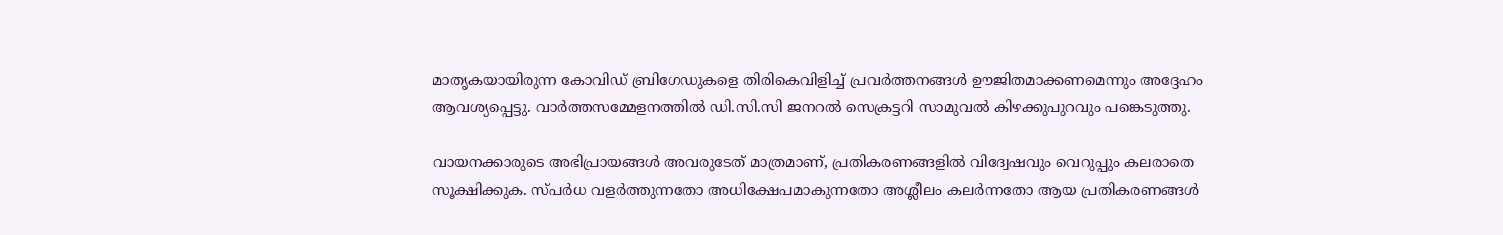മാതൃകയായിരുന്ന കോവിഡ് ബ്രിഗേഡുകളെ തിരികെവിളിച്ച് പ്രവർത്തനങ്ങൾ ഊജിതമാക്കണമെന്നും അദ്ദേഹം ആവശ്യപ്പെട്ടു. വാർത്തസമ്മേളനത്തിൽ ഡി.സി.സി ജനറൽ സെക്രട്ടറി സാമുവൽ കിഴക്കുപുറവും പങ്കെടുത്തു.

വായനക്കാരുടെ അഭിപ്രായങ്ങള്‍ അവരുടേത് മാത്രമാണ്, പ്രതികരണങ്ങളിൽ വിദ്വേഷവും വെറുപ്പും കലരാതെ സൂക്ഷിക്കുക. സ്പർധ വളർത്തുന്നതോ അധിക്ഷേപമാകുന്നതോ അശ്ലീലം കലർന്നതോ ആയ പ്രതികരണങ്ങൾ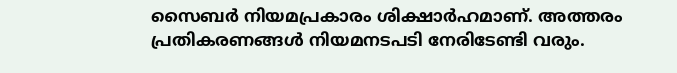സൈബർ നിയമപ്രകാരം ശിക്ഷാർഹമാണ്. അത്തരം പ്രതികരണങ്ങൾ നിയമനടപടി നേരിടേണ്ടി വരും.